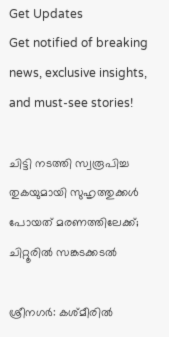Get Updates
Get notified of breaking news, exclusive insights, and must-see stories!

ചിട്ടി നടത്തി സ്വരൂപിച്ച തുകയുമായി സുഹൃത്തുക്കള്‍ പോയത് മരണത്തിലേക്ക്; ചിറ്റൂരില്‍ സങ്കടക്കടല്‍

ശ്രീനഗര്‍: കശ്മീരില്‍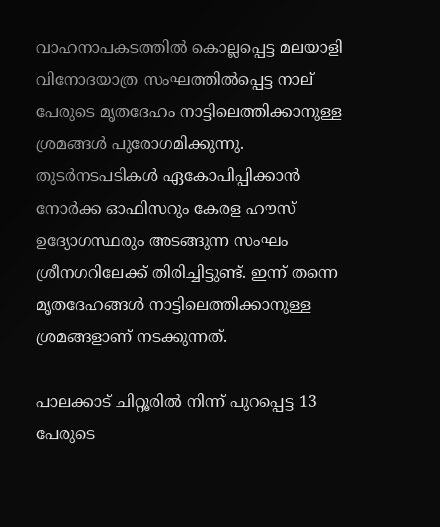വാഹനാപകടത്തില്‍ കൊല്ലപ്പെട്ട മലയാളി വിനോദയാത്ര സംഘത്തില്‍പ്പെട്ട നാല് പേരുടെ മൃതദേഹം നാട്ടിലെത്തിക്കാനുള്ള ശ്രമങ്ങള്‍ പുരോഗമിക്കുന്നു. തുടര്‍നടപടികള്‍ ഏകോപിപ്പിക്കാന്‍ നോര്‍ക്ക ഓഫിസറും കേരള ഹൗസ് ഉദ്യോഗസ്ഥരും അടങ്ങുന്ന സംഘം ശ്രീനഗറിലേക്ക് തിരിച്ചിട്ടുണ്ട്. ഇന്ന് തന്നെ മൃതദേഹങ്ങള്‍ നാട്ടിലെത്തിക്കാനുള്ള ശ്രമങ്ങളാണ് നടക്കുന്നത്.

പാലക്കാട് ചിറ്റൂരില്‍ നിന്ന് പുറപ്പെട്ട 13 പേരുടെ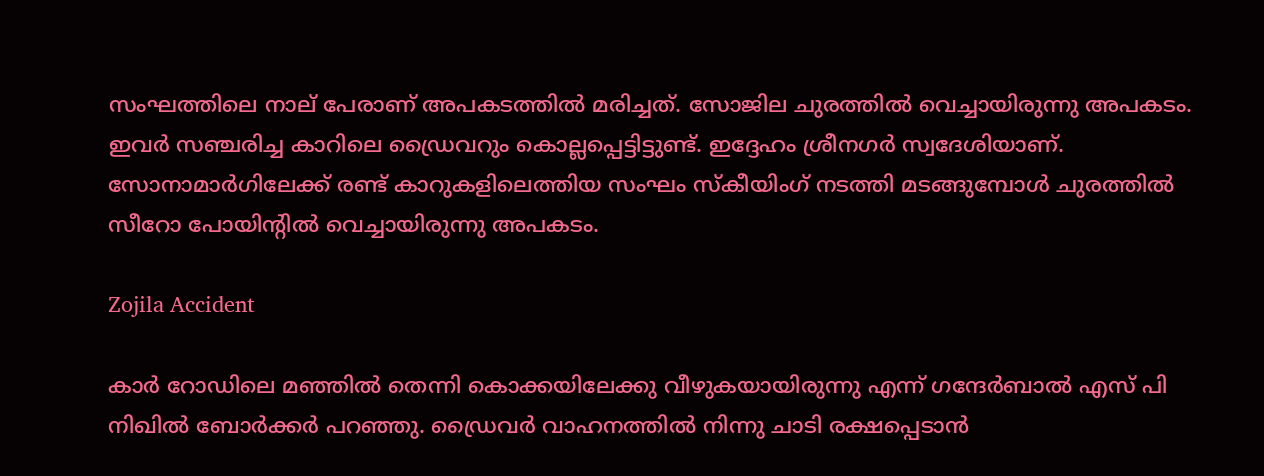സംഘത്തിലെ നാല് പേരാണ് അപകടത്തില്‍ മരിച്ചത്. സോജില ചുരത്തില്‍ വെച്ചായിരുന്നു അപകടം. ഇവര്‍ സഞ്ചരിച്ച കാറിലെ ഡ്രൈവറും കൊല്ലപ്പെട്ടിട്ടുണ്ട്. ഇദ്ദേഹം ശ്രീനഗര്‍ സ്വദേശിയാണ്. സോനാമാര്‍ഗിലേക്ക് രണ്ട് കാറുകളിലെത്തിയ സംഘം സ്‌കീയിംഗ് നടത്തി മടങ്ങുമ്പോള്‍ ചുരത്തില്‍ സീറോ പോയിന്റില്‍ വെച്ചായിരുന്നു അപകടം.

Zojila Accident

കാര്‍ റോഡിലെ മഞ്ഞില്‍ തെന്നി കൊക്കയിലേക്കു വീഴുകയായിരുന്നു എന്ന് ഗന്ദേര്‍ബാല്‍ എസ് പി നിഖില്‍ ബോര്‍ക്കര്‍ പറഞ്ഞു. ഡ്രൈവര്‍ വാഹനത്തില്‍ നിന്നു ചാടി രക്ഷപ്പെടാന്‍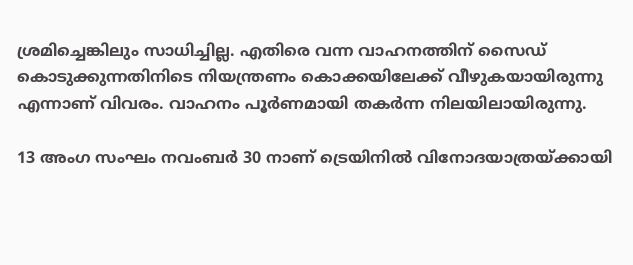ശ്രമിച്ചെങ്കിലും സാധിച്ചില്ല. എതിരെ വന്ന വാഹനത്തിന് സൈഡ് കൊടുക്കുന്നതിനിടെ നിയന്ത്രണം കൊക്കയിലേക്ക് വീഴുകയായിരുന്നു എന്നാണ് വിവരം. വാഹനം പൂര്‍ണമായി തകര്‍ന്ന നിലയിലായിരുന്നു.

13 അംഗ സംഘം നവംബര്‍ 30 നാണ് ട്രെയിനില്‍ വിനോദയാത്രയ്ക്കായി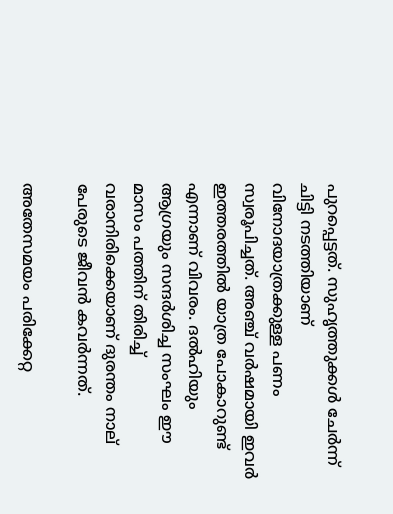പുറപ്പെട്ടത്. സുഹൃത്തുക്കള്‍ ചേര്‍ന്ന് ചിട്ടി നടത്തിയാണ് വിനോദയാത്രക്കുള്ള പണം സ്വരൂപിച്ചത്. അഞ്ച് വര്‍ഷമായി ഇവര്‍ ഇത്തരത്തില്‍ യാത്ര പോകാറുണ്ട് എന്നാണ് വിവരം. ദല്‍ഹിയും ആഗ്രയും സന്ദര്‍ശിച്ച സംഘം ഈ മാസം പത്തിന് തിരിച്ച് വരാനിരിക്കെയാണ് ദുരന്തം നാല് പേരുടെ ജീവന്‍ കവര്‍ന്നത്.

അതേസമയം പരിക്കേറ്റ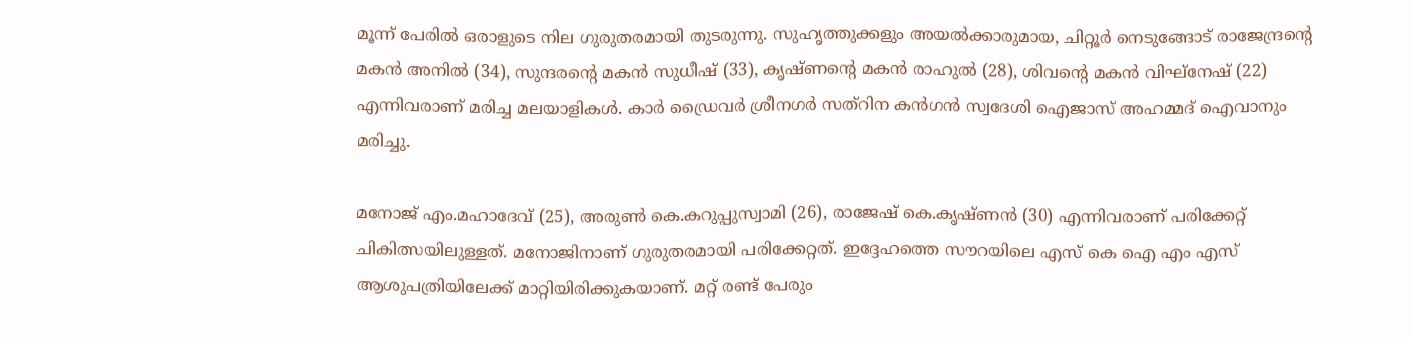മൂന്ന് പേരില്‍ ഒരാളുടെ നില ഗുരുതരമായി തുടരുന്നു. സുഹൃത്തുക്കളും അയല്‍ക്കാരുമായ, ചിറ്റൂര്‍ നെടുങ്ങോട് രാജേന്ദ്രന്റെ മകന്‍ അനില്‍ (34), സുന്ദരന്റെ മകന്‍ സുധീഷ് (33), കൃഷ്ണന്റെ മകന്‍ രാഹുല്‍ (28), ശിവന്റെ മകന്‍ വിഘ്‌നേഷ് (22) എന്നിവരാണ് മരിച്ച മലയാളികള്‍. കാര്‍ ഡ്രൈവര്‍ ശ്രീനഗര്‍ സത്‌റിന കന്‍ഗന്‍ സ്വദേശി ഐജാസ് അഹമ്മദ് ഐവാനും മരിച്ചു.

മനോജ് എം.മഹാദേവ് (25), അരുണ്‍ കെ.കറുപ്പുസ്വാമി (26), രാജേഷ് കെ.കൃഷ്ണന്‍ (30) എന്നിവരാണ് പരിക്കേറ്റ് ചികിത്സയിലുള്ളത്. മനോജിനാണ് ഗുരുതരമായി പരിക്കേറ്റത്. ഇദ്ദേഹത്തെ സൗറയിലെ എസ് കെ ഐ എം എസ് ആശുപത്രിയിലേക്ക് മാറ്റിയിരിക്കുകയാണ്. മറ്റ് രണ്ട് പേരും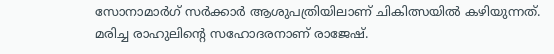സോനാമാര്‍ഗ് സര്‍ക്കാര്‍ ആശുപത്രിയിലാണ് ചികിത്സയില്‍ കഴിയുന്നത്. മരിച്ച രാഹുലിന്റെ സഹോദരനാണ് രാജേഷ്.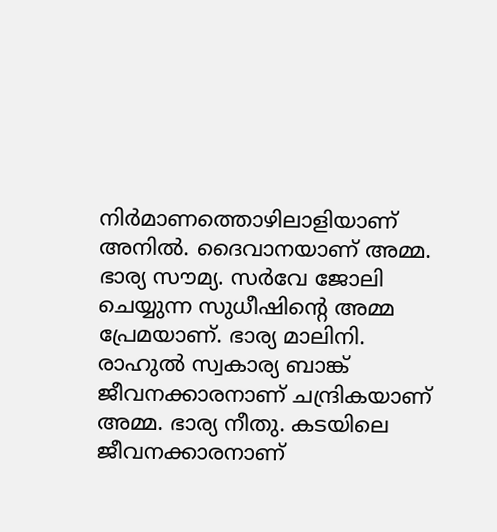നിര്‍മാണത്തൊഴിലാളിയാണ് അനില്‍. ദൈവാനയാണ് അമ്മ. ഭാര്യ സൗമ്യ. സര്‍വേ ജോലി ചെയ്യുന്ന സുധീഷിന്റെ അമ്മ പ്രേമയാണ്. ഭാര്യ മാലിനി. രാഹുല്‍ സ്വകാര്യ ബാങ്ക് ജീവനക്കാരനാണ് ചന്ദ്രികയാണ് അമ്മ. ഭാര്യ നീതു. കടയിലെ ജീവനക്കാരനാണ്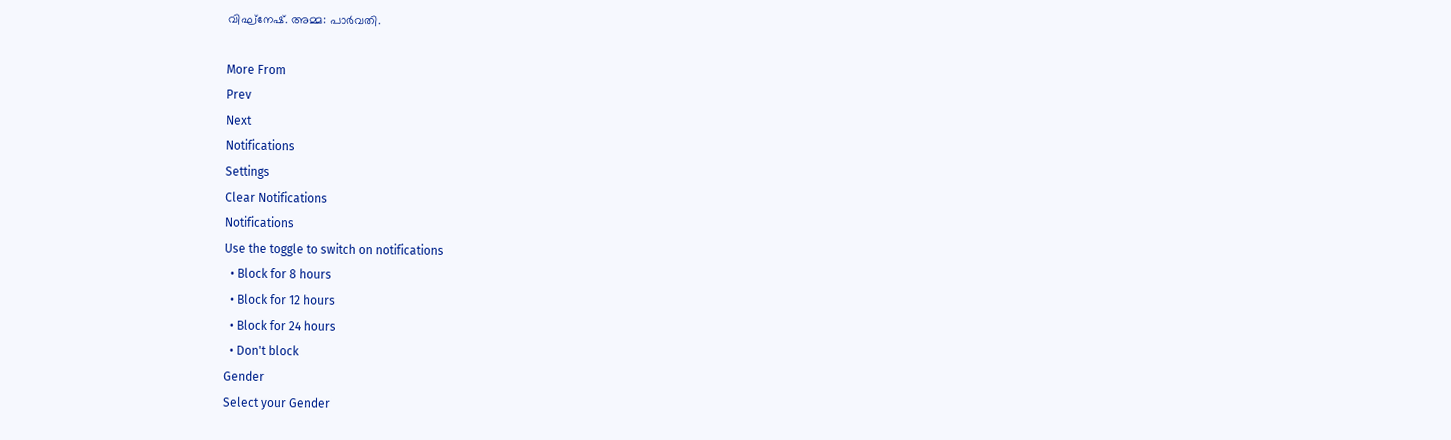വിഘ്‌നേഷ്. അമ്മ: പാര്‍വതി.

More From
Prev
Next
Notifications
Settings
Clear Notifications
Notifications
Use the toggle to switch on notifications
  • Block for 8 hours
  • Block for 12 hours
  • Block for 24 hours
  • Don't block
Gender
Select your Gender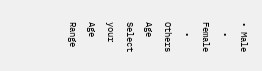• Male
  • Female
  • Others
Age
Select your Age Range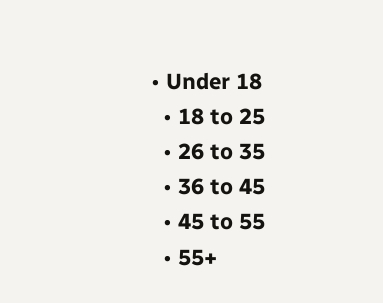• Under 18
  • 18 to 25
  • 26 to 35
  • 36 to 45
  • 45 to 55
  • 55+